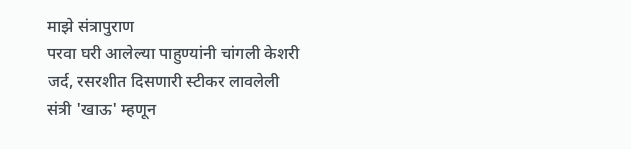माझे संत्रापुराण
परवा घरी आलेल्या पाहुण्यांनी चांगली केशरी जर्द, रसरशीत दिसणारी स्टीकर लावलेली संत्री 'खाऊ' म्हणून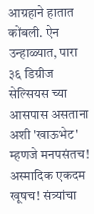आग्रहाने हातात कोंबली. ऐन उन्हाळ्यात, पारा ३६ डिग्रीज सेल्सियस च्या आसपास असताना अशी 'खाऊभेट' म्हणजे मनपसंतच! अस्मादिक एकदम खूषच! संत्र्यांचा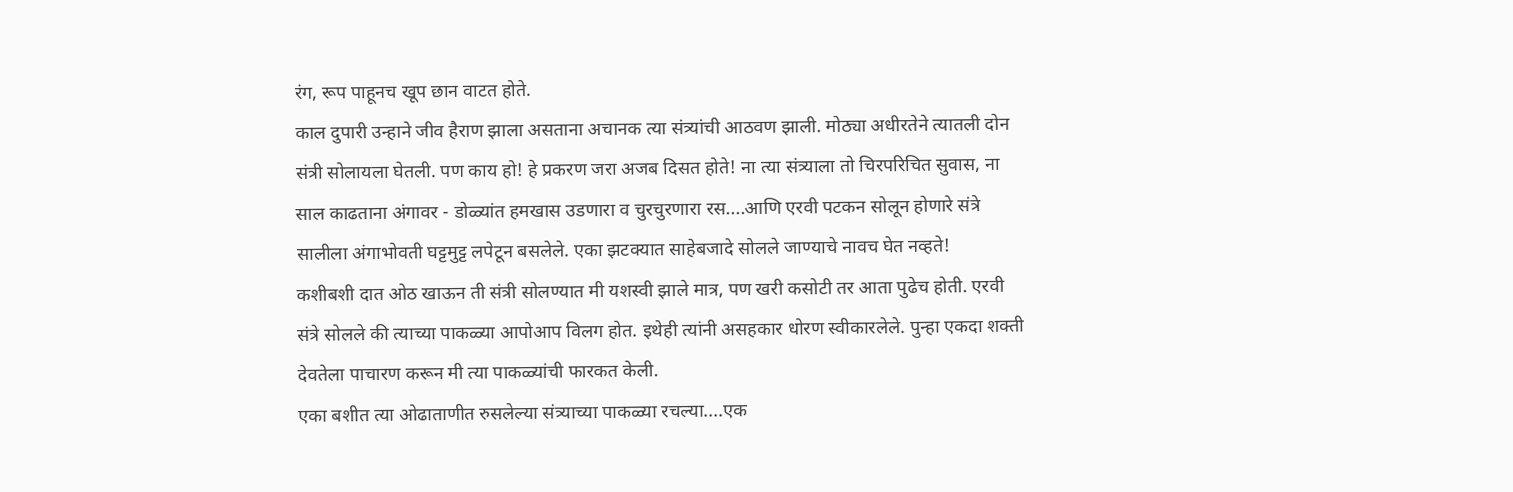रंग, रूप पाहूनच खूप छान वाटत होते.
काल दुपारी उन्हाने जीव हैराण झाला असताना अचानक त्या संत्र्यांची आठवण झाली. मोठ्या अधीरतेने त्यातली दोन संत्री सोलायला घेतली. पण काय हो! हे प्रकरण जरा अजब दिसत होते! ना त्या संत्र्याला तो चिरपरिचित सुवास, ना साल काढताना अंगावर - डोळ्यांत हमखास उडणारा व चुरचुरणारा रस....आणि एरवी पटकन सोलून होणारे संत्रे सालीला अंगाभोवती घट्टमुट्ट लपेटून बसलेले. एका झटक्यात साहेबजादे सोलले जाण्याचे नावच घेत नव्हते!
कशीबशी दात ओठ खाऊन ती संत्री सोलण्यात मी यशस्वी झाले मात्र, पण खरी कसोटी तर आता पुढेच होती. एरवी संत्रे सोलले की त्याच्या पाकळ्या आपोआप विलग होत. इथेही त्यांनी असहकार धोरण स्वीकारलेले. पुन्हा एकदा शक्ती देवतेला पाचारण करून मी त्या पाकळ्यांची फारकत केली.
एका बशीत त्या ओढाताणीत रुसलेल्या संत्र्याच्या पाकळ्या रचल्या....एक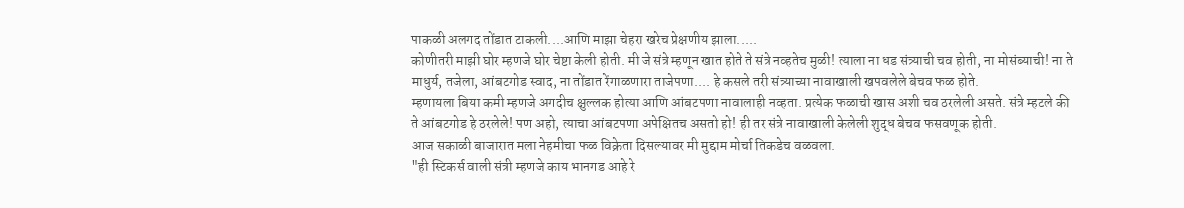पाकळी अलगद तोंडात टाकली....आणि माझा चेहरा खरेच प्रेक्षणीय झाला.....
कोणीतरी माझी घोर म्हणजे घोर चेष्टा केली होती. मी जे संत्रे म्हणून खात होते ते संत्रे नव्हतेच मुळी! त्याला ना धड संत्र्याची चव होती, ना मोसंब्याची! ना ते माधुर्य, तजेला, आंबटगोड स्वाद, ना तोंडात रेंगाळणारा ताजेपणा.... हे कसले तरी संत्र्याच्या नावाखाली खपवलेले बेचव फळ होते.
म्हणायला बिया कमी म्हणजे अगदीच क्षुल्लक होत्या आणि आंबटपणा नावालाही नव्हता. प्रत्येक फळाची खास अशी चव ठरलेली असते. संत्रे म्हटले की ते आंबटगोड हे ठरलेले! पण अहो, त्याचा आंबटपणा अपेक्षितच असतो हो! ही तर संत्रे नावाखाली केलेली शुद्ध बेचव फसवणूक होती.
आज सकाळी बाजारात मला नेहमीचा फळ विक्रेता दिसल्यावर मी मुद्दाम मोर्चा तिकडेच वळवला.
"ही स्टिकर्स वाली संत्री म्हणजे काय भानगड आहे रे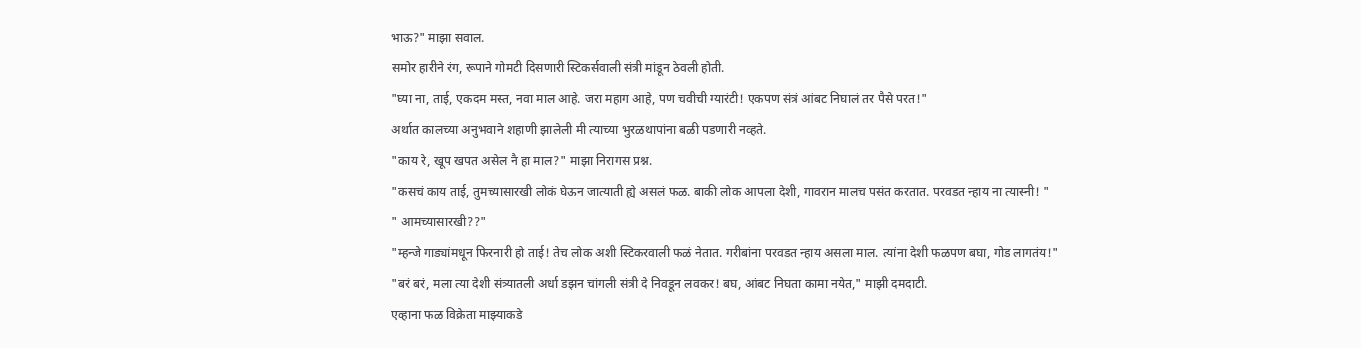भाऊ?" माझा सवाल.
समोर हारीने रंग, रूपाने गोमटी दिसणारी स्टिकर्सवाली संत्री मांडून ठेवली होती.
"घ्या ना, ताई, एकदम मस्त, नवा माल आहे. जरा महाग आहे, पण चवीची ग्यारंटी! एकपण संत्रं आंबट निघालं तर पैसे परत!"
अर्थात कालच्या अनुभवाने शहाणी झालेली मी त्याच्या भुरळथापांना बळी पडणारी नव्हते.
"काय रे, खूप खपत असेल नै हा माल?" माझा निरागस प्रश्न.
"कसचं काय ताई, तुमच्यासारखी लोकं घेऊन जात्याती ह्ये असलं फळ. बाकी लोक आपला देशी, गावरान मालच पसंत करतात. परवडत न्हाय ना त्यास्नी! "
" आमच्यासारखी??"
"म्हन्जे गाड्यांमधून फिरनारी हो ताई! तेच लोक अशी स्टिकरवाली फळं नेतात. गरीबांना परवडत न्हाय असला माल. त्यांना देशी फळपण बघा, गोड लागतंय!"
"बरं बरं, मला त्या देशी संत्र्यातली अर्धा डझन चांगली संत्री दे निवडून लवकर! बघ, आंबट निघता कामा नयेत," माझी दमदाटी.
एव्हाना फळ विक्रेता माझ्याकडे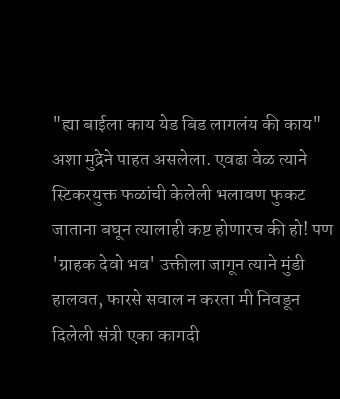"ह्या बाईला काय येड बिड लागलंय की काय" अशा मुद्रेने पाहत असलेला. एवढा वेळ त्याने स्टिकरयुक्त फळांची केलेली भलावण फुकट जाताना बघून त्यालाही कष्ट होणारच की हो! पण 'ग्राहक देवो भव' उक्तीला जागून त्याने मुंडी हालवत, फारसे सवाल न करता मी निवडून दिलेली संत्री एका कागदी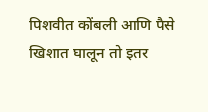पिशवीत कोंबली आणि पैसे खिशात घालून तो इतर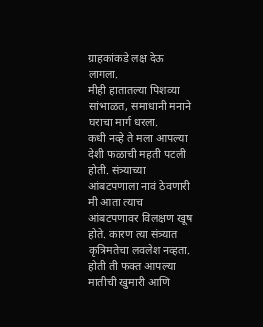ग्राहकांकडे लक्ष देऊ लागला.
मीही हातातल्या पिशव्या सांभाळत, समाधानी मनाने घराचा मार्ग धरला.
कधी नव्हे ते मला आपल्या देशी फळाची महती पटली होती. संत्र्याच्या आंबटपणाला नावं ठेवणारी मी आता त्याच आंबटपणावर विलक्षण खूष होते. कारण त्या संत्र्यात कृत्रिमतेचा लवलेश नव्हता. होती ती फक्त आपल्या मातीची खुमारी आणि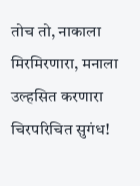तोच तो, नाकाला मिरमिरणारा, मनाला उल्हसित करणारा चिरपरिचित सुगंध!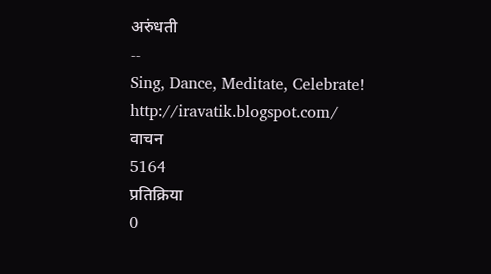अरुंधती
--
Sing, Dance, Meditate, Celebrate!
http://iravatik.blogspot.com/
वाचन
5164
प्रतिक्रिया
0